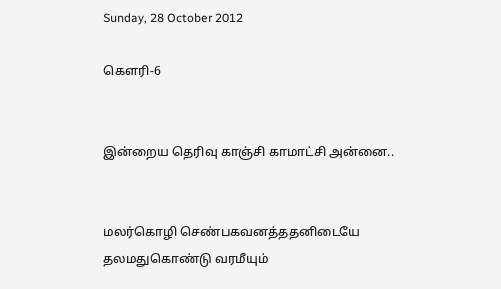Sunday, 28 October 2012

கௌரி-6


இன்றைய தெரிவு காஞ்சி காமாட்சி அன்னை..


மலர்கொழி செண்பகவனத்ததனிடையே
தலமதுகொண்டு வரமீயும்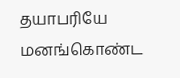தயாபரியே
மனங்கொண்ட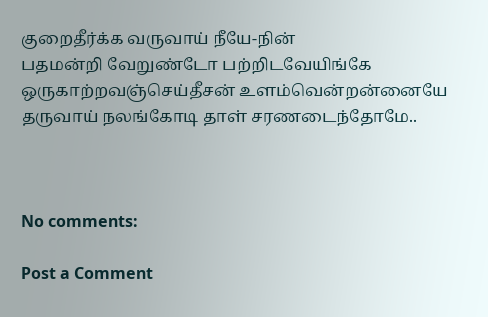குறைதீர்க்க வருவாய் நீயே-நின்
பதமன்றி வேறுண்டோ பற்றிடவேயிங்கே
ஒருகாற்றவஞ்செய்தீசன் உளம்வென்றன்னையே
தருவாய் நலங்கோடி தாள் சரணடைந்தோமே..



No comments:

Post a Comment